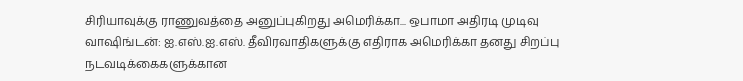சிரியாவுக்கு ராணுவத்தை அனுப்புகிறது அமெரிக்கா... ஒபாமா அதிரடி முடிவு
வாஷிங்டன்: ஐ.எஸ்.ஐ.எஸ். தீவிரவாதிகளுக்கு எதிராக அமெரிக்கா தனது சிறப்பு நடவடிக்கைகளுக்கான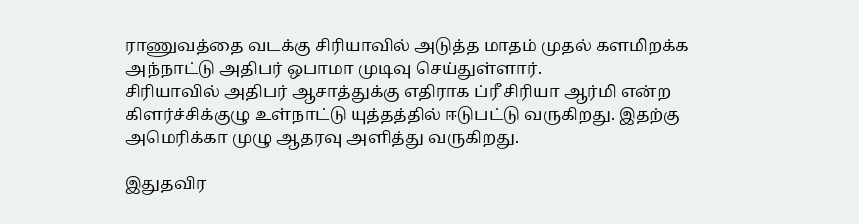ராணுவத்தை வடக்கு சிரியாவில் அடுத்த மாதம் முதல் களமிறக்க அந்நாட்டு அதிபர் ஒபாமா முடிவு செய்துள்ளார்.
சிரியாவில் அதிபர் ஆசாத்துக்கு எதிராக ப்ரீ சிரியா ஆர்மி என்ற கிளர்ச்சிக்குழு உள்நாட்டு யுத்தத்தில் ஈடுபட்டு வருகிறது. இதற்கு அமெரிக்கா முழு ஆதரவு அளித்து வருகிறது.

இதுதவிர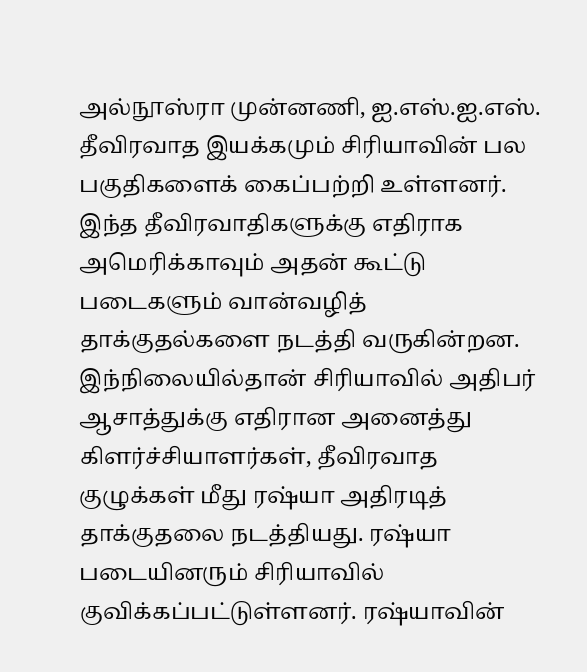அல்நூஸ்ரா முன்னணி, ஐ.எஸ்.ஐ.எஸ். தீவிரவாத இயக்கமும் சிரியாவின் பல பகுதிகளைக் கைப்பற்றி உள்ளனர். இந்த தீவிரவாதிகளுக்கு எதிராக அமெரிக்காவும் அதன் கூட்டு படைகளும் வான்வழித் தாக்குதல்களை நடத்தி வருகின்றன.
இந்நிலையில்தான் சிரியாவில் அதிபர் ஆசாத்துக்கு எதிரான அனைத்து கிளர்ச்சியாளர்கள், தீவிரவாத குழுக்கள் மீது ரஷ்யா அதிரடித் தாக்குதலை நடத்தியது. ரஷ்யா படையினரும் சிரியாவில் குவிக்கப்பட்டுள்ளனர். ரஷ்யாவின்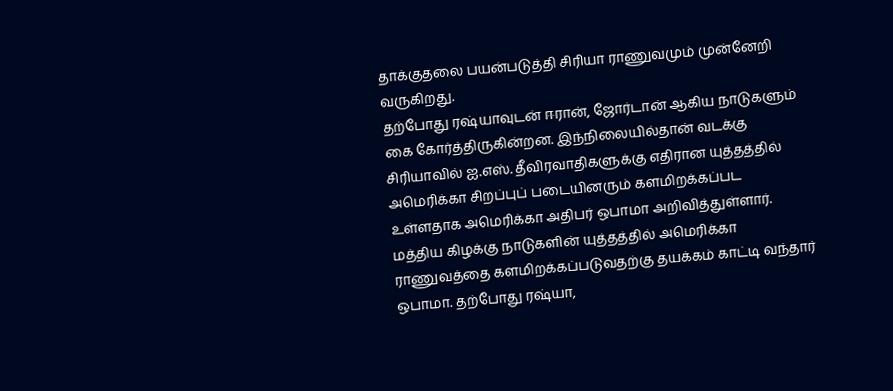தாக்குதலை பயன்படுத்தி சிரியா ராணுவமும் முன்னேறி வருகிறது.
தற்போது ரஷ்யாவுடன் ஈரான், ஜோர்டான் ஆகிய நாடுகளும் கை கோர்த்திருகின்றன. இந்நிலையில்தான் வடக்கு சிரியாவில் ஐ.எஸ். தீவிரவாதிகளுக்கு எதிரான யுத்தத்தில் அமெரிக்கா சிறப்புப் படையினரும் களமிறக்கப்பட உள்ளதாக அமெரிக்கா அதிபர் ஒபாமா அறிவித்துள்ளார்.
மத்திய கிழக்கு நாடுகளின் யுத்தத்தில் அமெரிக்கா ராணுவத்தை களமிறக்கப்படுவதற்கு தயக்கம் காட்டி வந்தார் ஒபாமா. தற்போது ரஷ்யா,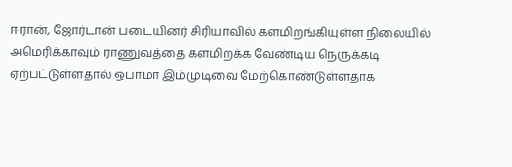ஈரான், ஜோர்டான் படையினர் சிரியாவில் களமிறங்கியுள்ள நிலையில் அமெரிக்காவும் ராணுவத்தை களமிறக்க வேண்டிய நெருக்கடி ஏற்பட்டுள்ளதால் ஒபாமா இம்முடிவை மேற்கொண்டுள்ளதாக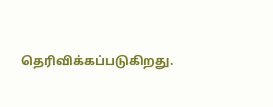தெரிவிக்கப்படுகிறது.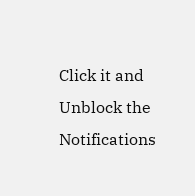Click it and Unblock the Notifications